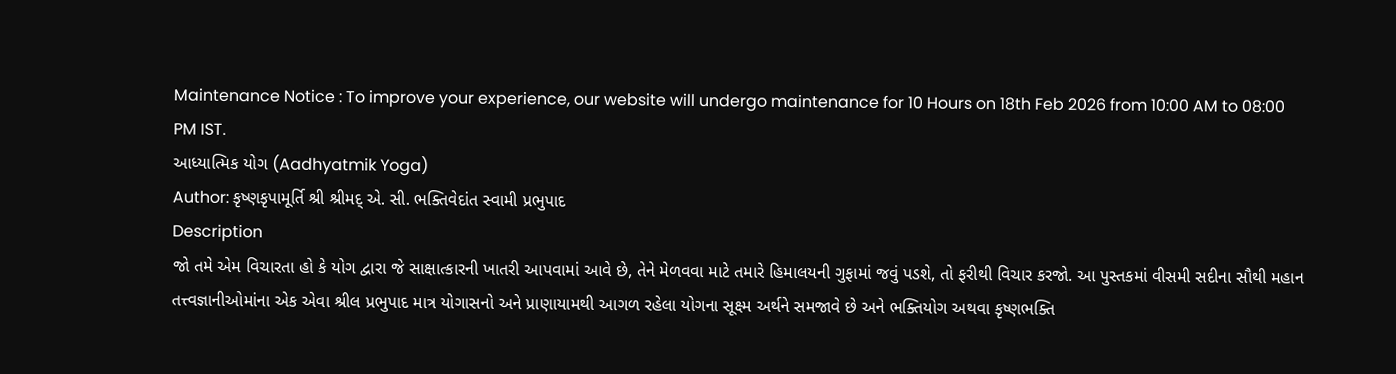Maintenance Notice : To improve your experience, our website will undergo maintenance for 10 Hours on 18th Feb 2026 from 10:00 AM to 08:00 PM IST.
આધ્યાત્મિક યોગ (Aadhyatmik Yoga)
Author: કૃષ્ણકૃપામૂર્તિ શ્રી શ્રીમદ્ એ. સી. ભક્તિવેદાંત સ્વામી પ્રભુપાદ
Description
જો તમે એમ વિચારતા હો કે યોગ દ્વારા જે સાક્ષાત્કારની ખાતરી આપવામાં આવે છે, તેને મેળવવા માટે તમારે હિમાલયની ગુફામાં જવું પડશે, તો ફરીથી વિચાર કરજો. આ પુસ્તકમાં વીસમી સદીના સૌથી મહાન તત્ત્વજ્ઞાનીઓમાંના એક એવા શ્રીલ પ્રભુપાદ માત્ર યોગાસનો અને પ્રાણાયામથી આગળ રહેલા યોગના સૂક્ષ્મ અર્થને સમજાવે છે અને ભક્તિયોગ અથવા કૃષ્ણભક્તિ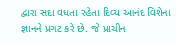દ્વારા સદા વધતા રહેતા દિવ્ય આનંદ વિશેના જ્ઞાનને પ્રગટ કરે છે. જે પ્રાચીન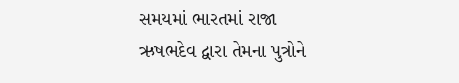સમયમાં ભારતમાં રાજા ઋષભદેવ દ્વારા તેમના પુત્રોને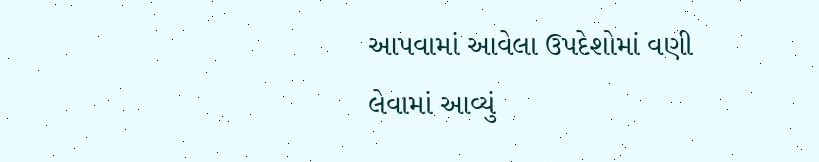આપવામાં આવેલા ઉપદેશોમાં વણી લેવામાં આવ્યું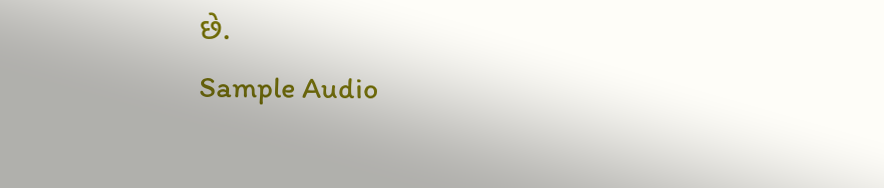છે.
Sample Audio